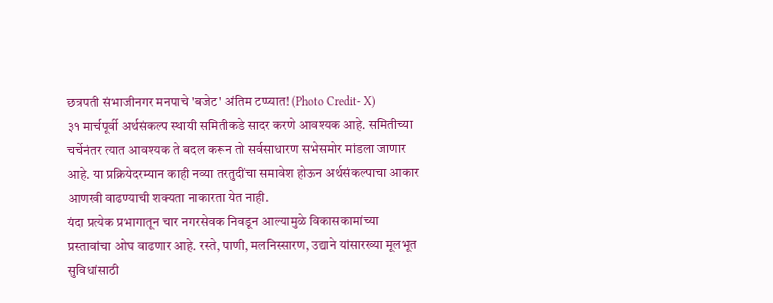छत्रपती संभाजीनगर मनपाचे 'बजेट' अंतिम टप्प्यात! (Photo Credit- X)
३१ मार्चपूर्वी अर्थसंकल्प स्थायी समितीकडे सादर करणे आवश्यक आहे. समितीच्या चर्चेनंतर त्यात आवश्यक ते बदल करून तो सर्वसाधारण सभेसमोर मांडला जाणार आहे. या प्रक्रियेदरम्यान काही नव्या तरतुदींचा समावेश होऊन अर्थसंकल्पाचा आकार आणखी वाढण्याची शक्यता नाकारता येत नाही.
यंदा प्रत्येक प्रभागातून चार नगरसेवक निवडून आल्यामुळे विकासकामांच्या प्रस्तावांचा ओघ वाढणार आहे. रस्ते, पाणी, मलनिस्सारण, उद्याने यांसारख्या मूलभूत सुविधांसाठी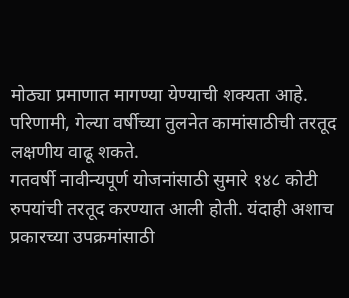मोठ्या प्रमाणात मागण्या येण्याची शक्यता आहे. परिणामी, गेल्या वर्षीच्या तुलनेत कामांसाठीची तरतूद लक्षणीय वाढू शकते.
गतवर्षी नावीन्यपूर्ण योजनांसाठी सुमारे १४८ कोटी रुपयांची तरतूद करण्यात आली होती. यंदाही अशाच प्रकारच्या उपक्रमांसाठी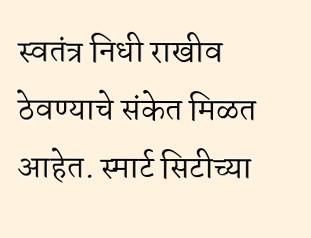स्वतंत्र निधी राखीव ठेवण्याचे संकेत मिळत आहेत. स्मार्ट सिटीच्या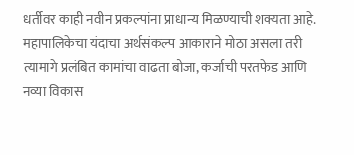धर्तीवर काही नवीन प्रकल्पांना प्राधान्य मिळण्याची शक्यता आहे.
महापालिकेचा यंदाचा अर्थसंकल्प आकाराने मोठा असला तरी त्यामागे प्रलंबित कामांचा वाढता बोजा, कर्जाची परतफेड आणि नव्या विकास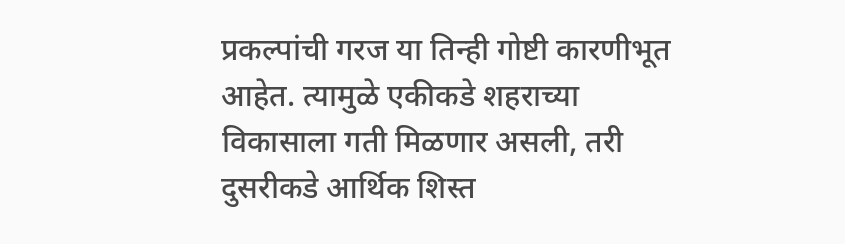प्रकल्पांची गरज या तिन्ही गोष्टी कारणीभूत आहेत. त्यामुळे एकीकडे शहराच्या विकासाला गती मिळणार असली, तरी दुसरीकडे आर्थिक शिस्त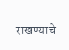राखण्याचे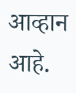आव्हान आहे.